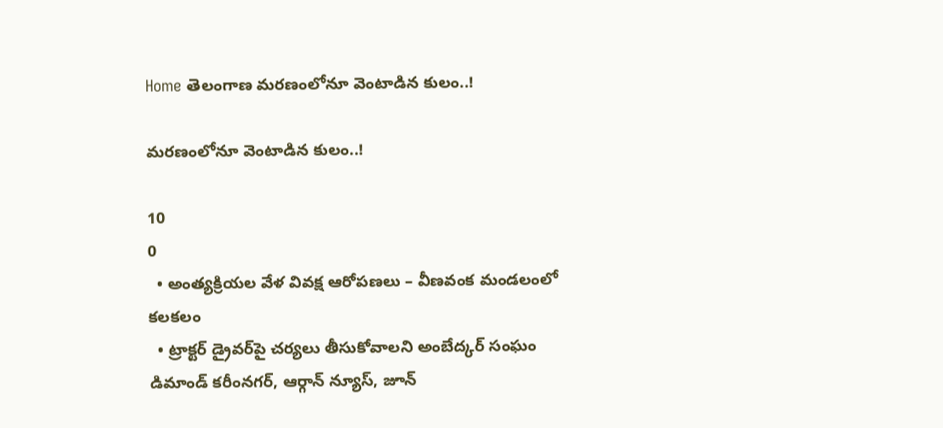Home తెలంగాణ మరణంలోనూ వెంటాడిన కులం..!

మరణంలోనూ వెంటాడిన కులం..!

10
0
  • అంత్యక్రియల వేళ వివక్ష ఆరోపణలు – వీణవంక మండలంలో కలకలం
  • ట్రాక్టర్ డ్రైవర్‌పై చర్యలు తీసుకోవాలని అంబేద్కర్ సంఘం డిమాండ్ కరీంనగర్, ఆర్గాన్ న్యూస్, జూన్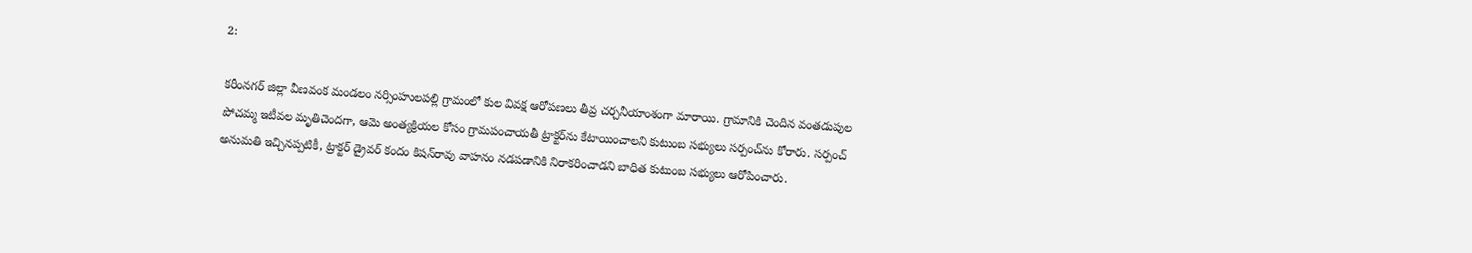2:

కరీంనగర్ జిల్లా వీణవంక మండలం నర్సింహులపల్లి గ్రామంలో కుల వివక్ష ఆరోపణలు తీవ్ర చర్చనీయాంశంగా మారాయి. గ్రామానికి చెందిన వంతడుపుల పోచమ్మ ఇటీవల మృతిచెందగా, ఆమె అంత్యక్రియల కోసం గ్రామపంచాయతీ ట్రాక్టర్‌ను కేటాయించాలని కుటుంబ సభ్యులు సర్పంచ్‌ను కోరారు. సర్పంచ్ అనుమతి ఇచ్చినప్పటికీ, ట్రాక్టర్ డ్రైవర్ కందం కిషన్‌రావు వాహనం నడపడానికి నిరాకరించాడని బాధిత కుటుంబ సభ్యులు ఆరోపించారు.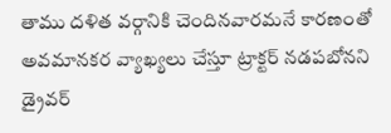తాము దళిత వర్గానికి చెందినవారమనే కారణంతో అవమానకర వ్యాఖ్యలు చేస్తూ ట్రాక్టర్ నడపబోనని డ్రైవర్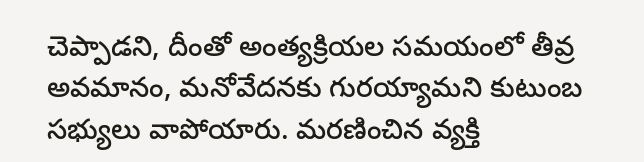చెప్పాడని, దీంతో అంత్యక్రియల సమయంలో తీవ్ర అవమానం, మనోవేదనకు గురయ్యామని కుటుంబ సభ్యులు వాపోయారు. మరణించిన వ్యక్తి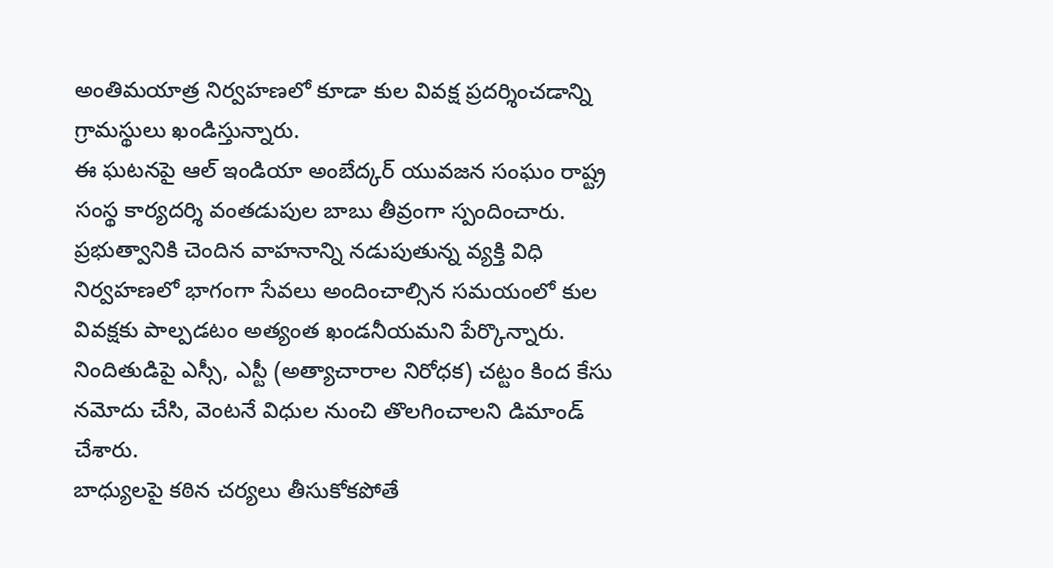అంతిమయాత్ర నిర్వహణలో కూడా కుల వివక్ష ప్రదర్శించడాన్ని గ్రామస్థులు ఖండిస్తున్నారు.
ఈ ఘటనపై ఆల్ ఇండియా అంబేద్కర్ యువజన సంఘం రాష్ట్ర సంస్థ కార్యదర్శి వంతడుపుల బాబు తీవ్రంగా స్పందించారు. ప్రభుత్వానికి చెందిన వాహనాన్ని నడుపుతున్న వ్యక్తి విధి నిర్వహణలో భాగంగా సేవలు అందించాల్సిన సమయంలో కుల వివక్షకు పాల్పడటం అత్యంత ఖండనీయమని పేర్కొన్నారు. నిందితుడిపై ఎస్సీ, ఎస్టీ (అత్యాచారాల నిరోధక) చట్టం కింద కేసు నమోదు చేసి, వెంటనే విధుల నుంచి తొలగించాలని డిమాండ్ చేశారు.
బాధ్యులపై కఠిన చర్యలు తీసుకోకపోతే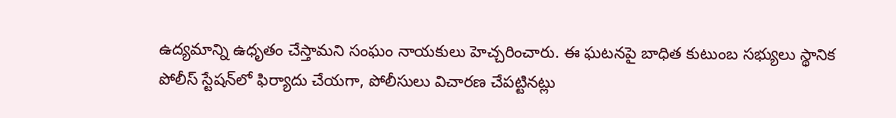ఉద్యమాన్ని ఉధృతం చేస్తామని సంఘం నాయకులు హెచ్చరించారు. ఈ ఘటనపై బాధిత కుటుంబ సభ్యులు స్థానిక పోలీస్ స్టేషన్‌లో ఫిర్యాదు చేయగా, పోలీసులు విచారణ చేపట్టినట్లు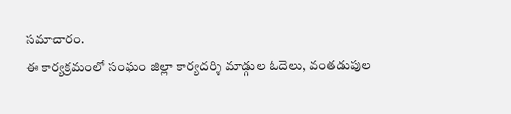సమాచారం.
ఈ కార్యక్రమంలో సంఘం జిల్లా కార్యదర్శి మాడ్గుల ఓదెలు, వంతడుపుల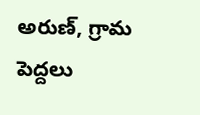అరుణ్, గ్రామ పెద్దలు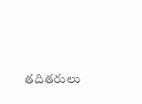తదితరులు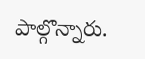పాల్గొన్నారు.